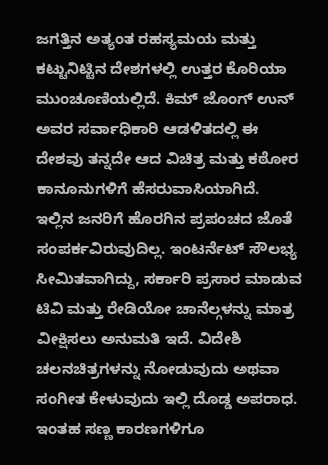ಜಗತ್ತಿನ ಅತ್ಯಂತ ರಹಸ್ಯಮಯ ಮತ್ತು ಕಟ್ಟುನಿಟ್ಟಿನ ದೇಶಗಳಲ್ಲಿ ಉತ್ತರ ಕೊರಿಯಾ ಮುಂಚೂಣಿಯಲ್ಲಿದೆ. ಕಿಮ್ ಜೊಂಗ್ ಉನ್ ಅವರ ಸರ್ವಾಧಿಕಾರಿ ಆಡಳಿತದಲ್ಲಿ ಈ ದೇಶವು ತನ್ನದೇ ಆದ ವಿಚಿತ್ರ ಮತ್ತು ಕಠೋರ ಕಾನೂನುಗಳಿಗೆ ಹೆಸರುವಾಸಿಯಾಗಿದೆ.
ಇಲ್ಲಿನ ಜನರಿಗೆ ಹೊರಗಿನ ಪ್ರಪಂಚದ ಜೊತೆ ಸಂಪರ್ಕವಿರುವುದಿಲ್ಲ. ಇಂಟರ್ನೆಟ್ ಸೌಲಭ್ಯ ಸೀಮಿತವಾಗಿದ್ದು, ಸರ್ಕಾರಿ ಪ್ರಸಾರ ಮಾಡುವ ಟಿವಿ ಮತ್ತು ರೇಡಿಯೋ ಚಾನೆಲ್ಗಳನ್ನು ಮಾತ್ರ ವೀಕ್ಷಿಸಲು ಅನುಮತಿ ಇದೆ. ವಿದೇಶಿ ಚಲನಚಿತ್ರಗಳನ್ನು ನೋಡುವುದು ಅಥವಾ ಸಂಗೀತ ಕೇಳುವುದು ಇಲ್ಲಿ ದೊಡ್ಡ ಅಪರಾಧ. ಇಂತಹ ಸಣ್ಣ ಕಾರಣಗಳಿಗೂ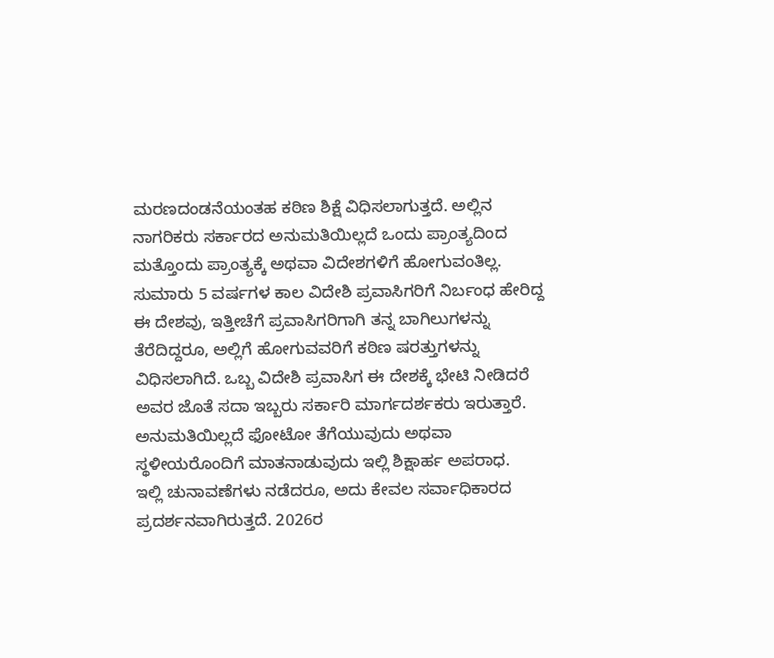ಮರಣದಂಡನೆಯಂತಹ ಕಠಿಣ ಶಿಕ್ಷೆ ವಿಧಿಸಲಾಗುತ್ತದೆ. ಅಲ್ಲಿನ ನಾಗರಿಕರು ಸರ್ಕಾರದ ಅನುಮತಿಯಿಲ್ಲದೆ ಒಂದು ಪ್ರಾಂತ್ಯದಿಂದ ಮತ್ತೊಂದು ಪ್ರಾಂತ್ಯಕ್ಕೆ ಅಥವಾ ವಿದೇಶಗಳಿಗೆ ಹೋಗುವಂತಿಲ್ಲ.
ಸುಮಾರು 5 ವರ್ಷಗಳ ಕಾಲ ವಿದೇಶಿ ಪ್ರವಾಸಿಗರಿಗೆ ನಿರ್ಬಂಧ ಹೇರಿದ್ದ ಈ ದೇಶವು, ಇತ್ತೀಚೆಗೆ ಪ್ರವಾಸಿಗರಿಗಾಗಿ ತನ್ನ ಬಾಗಿಲುಗಳನ್ನು ತೆರೆದಿದ್ದರೂ, ಅಲ್ಲಿಗೆ ಹೋಗುವವರಿಗೆ ಕಠಿಣ ಷರತ್ತುಗಳನ್ನು ವಿಧಿಸಲಾಗಿದೆ. ಒಬ್ಬ ವಿದೇಶಿ ಪ್ರವಾಸಿಗ ಈ ದೇಶಕ್ಕೆ ಭೇಟಿ ನೀಡಿದರೆ ಅವರ ಜೊತೆ ಸದಾ ಇಬ್ಬರು ಸರ್ಕಾರಿ ಮಾರ್ಗದರ್ಶಕರು ಇರುತ್ತಾರೆ. ಅನುಮತಿಯಿಲ್ಲದೆ ಫೋಟೋ ತೆಗೆಯುವುದು ಅಥವಾ ಸ್ಥಳೀಯರೊಂದಿಗೆ ಮಾತನಾಡುವುದು ಇಲ್ಲಿ ಶಿಕ್ಷಾರ್ಹ ಅಪರಾಧ.
ಇಲ್ಲಿ ಚುನಾವಣೆಗಳು ನಡೆದರೂ, ಅದು ಕೇವಲ ಸರ್ವಾಧಿಕಾರದ ಪ್ರದರ್ಶನವಾಗಿರುತ್ತದೆ. 2026ರ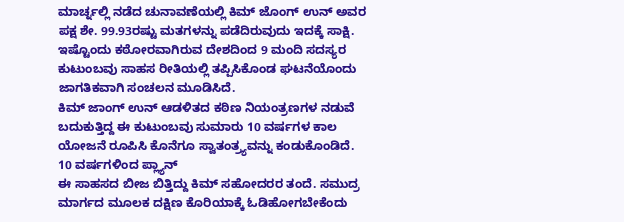ಮಾರ್ಚ್ನಲ್ಲಿ ನಡೆದ ಚುನಾವಣೆಯಲ್ಲಿ ಕಿಮ್ ಜೊಂಗ್ ಉನ್ ಅವರ ಪಕ್ಷ ಶೇ. 99.93ರಷ್ಟು ಮತಗಳನ್ನು ಪಡೆದಿರುವುದು ಇದಕ್ಕೆ ಸಾಕ್ಷಿ. ಇಷ್ಟೊಂದು ಕಠೋರವಾಗಿರುವ ದೇಶದಿಂದ 9 ಮಂದಿ ಸದಸ್ಯರ ಕುಟುಂಬವು ಸಾಹಸ ರೀತಿಯಲ್ಲಿ ತಪ್ಪಿಸಿಕೊಂಡ ಘಟನೆಯೊಂದು ಜಾಗತಿಕವಾಗಿ ಸಂಚಲನ ಮೂಡಿಸಿದೆ.
ಕಿಮ್ ಜಾಂಗ್ ಉನ್ ಆಡಳಿತದ ಕಠಿಣ ನಿಯಂತ್ರಣಗಳ ನಡುವೆ ಬದುಕುತ್ತಿದ್ದ ಈ ಕುಟುಂಬವು ಸುಮಾರು 10 ವರ್ಷಗಳ ಕಾಲ ಯೋಜನೆ ರೂಪಿಸಿ ಕೊನೆಗೂ ಸ್ವಾತಂತ್ರ್ಯವನ್ನು ಕಂಡುಕೊಂಡಿದೆ.
10 ವರ್ಷಗಳಿಂದ ಪ್ಲ್ಯಾನ್
ಈ ಸಾಹಸದ ಬೀಜ ಬಿತ್ತಿದ್ದು ಕಿಮ್ ಸಹೋದರರ ತಂದೆ. ಸಮುದ್ರ ಮಾರ್ಗದ ಮೂಲಕ ದಕ್ಷಿಣ ಕೊರಿಯಾಕ್ಕೆ ಓಡಿಹೋಗಬೇಕೆಂದು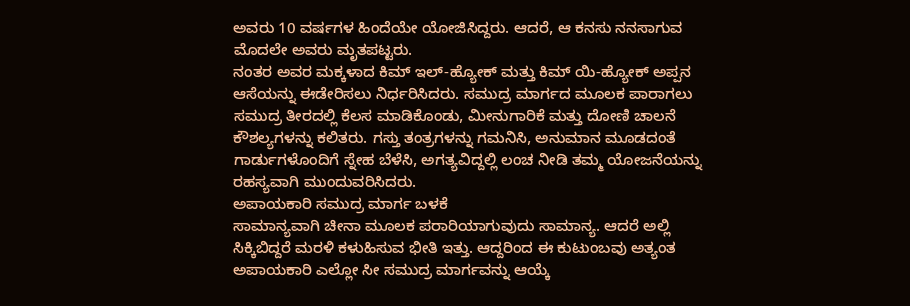ಅವರು 10 ವರ್ಷಗಳ ಹಿಂದೆಯೇ ಯೋಜಿಸಿದ್ದರು. ಆದರೆ, ಆ ಕನಸು ನನಸಾಗುವ ಮೊದಲೇ ಅವರು ಮೃತಪಟ್ಟರು.
ನಂತರ ಅವರ ಮಕ್ಕಳಾದ ಕಿಮ್ ಇಲ್-ಹ್ಯೋಕ್ ಮತ್ತು ಕಿಮ್ ಯಿ-ಹ್ಯೋಕ್ ಅಪ್ಪನ ಆಸೆಯನ್ನು ಈಡೇರಿಸಲು ನಿರ್ಧರಿಸಿದರು. ಸಮುದ್ರ ಮಾರ್ಗದ ಮೂಲಕ ಪಾರಾಗಲು ಸಮುದ್ರ ತೀರದಲ್ಲಿ ಕೆಲಸ ಮಾಡಿಕೊಂಡು, ಮೀನುಗಾರಿಕೆ ಮತ್ತು ದೋಣಿ ಚಾಲನೆ ಕೌಶಲ್ಯಗಳನ್ನು ಕಲಿತರು. ಗಸ್ತು ತಂತ್ರಗಳನ್ನು ಗಮನಿಸಿ, ಅನುಮಾನ ಮೂಡದಂತೆ ಗಾರ್ಡುಗಳೊಂದಿಗೆ ಸ್ನೇಹ ಬೆಳೆಸಿ, ಅಗತ್ಯವಿದ್ದಲ್ಲಿ ಲಂಚ ನೀಡಿ ತಮ್ಮ ಯೋಜನೆಯನ್ನು ರಹಸ್ಯವಾಗಿ ಮುಂದುವರಿಸಿದರು.
ಅಪಾಯಕಾರಿ ಸಮುದ್ರ ಮಾರ್ಗ ಬಳಕೆ
ಸಾಮಾನ್ಯವಾಗಿ ಚೀನಾ ಮೂಲಕ ಪರಾರಿಯಾಗುವುದು ಸಾಮಾನ್ಯ. ಆದರೆ ಅಲ್ಲಿ ಸಿಕ್ಕಿಬಿದ್ದರೆ ಮರಳಿ ಕಳುಹಿಸುವ ಭೀತಿ ಇತ್ತು. ಆದ್ದರಿಂದ ಈ ಕುಟುಂಬವು ಅತ್ಯಂತ ಅಪಾಯಕಾರಿ ಎಲ್ಲೋ ಸೀ ಸಮುದ್ರ ಮಾರ್ಗವನ್ನು ಆಯ್ಕೆ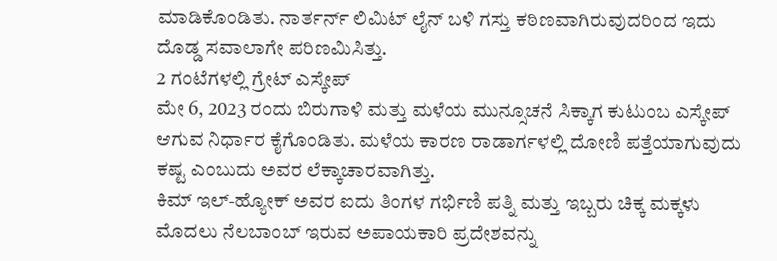ಮಾಡಿಕೊಂಡಿತು. ನಾರ್ತರ್ನ್ ಲಿಮಿಟ್ ಲೈನ್ ಬಳಿ ಗಸ್ತು ಕಠಿಣವಾಗಿರುವುದರಿಂದ ಇದು ದೊಡ್ಡ ಸವಾಲಾಗೇ ಪರಿಣಮಿಸಿತ್ತು.
2 ಗಂಟೆಗಳಲ್ಲಿ ಗ್ರೇಟ್ ಎಸ್ಕೇಪ್
ಮೇ 6, 2023 ರಂದು ಬಿರುಗಾಳಿ ಮತ್ತು ಮಳೆಯ ಮುನ್ಸೂಚನೆ ಸಿಕ್ಕಾಗ ಕುಟುಂಬ ಎಸ್ಕೇಪ್ ಆಗುವ ನಿರ್ಧಾರ ಕೈಗೊಂಡಿತು. ಮಳೆಯ ಕಾರಣ ರಾಡಾರ್ಗಳಲ್ಲಿ ದೋಣಿ ಪತ್ತೆಯಾಗುವುದು ಕಷ್ಟ ಎಂಬುದು ಅವರ ಲೆಕ್ಕಾಚಾರವಾಗಿತ್ತು.
ಕಿಮ್ ಇಲ್-ಹ್ಯೋಕ್ ಅವರ ಐದು ತಿಂಗಳ ಗರ್ಭಿಣಿ ಪತ್ನಿ ಮತ್ತು ಇಬ್ಬರು ಚಿಕ್ಕ ಮಕ್ಕಳು ಮೊದಲು ನೆಲಬಾಂಬ್ ಇರುವ ಅಪಾಯಕಾರಿ ಪ್ರದೇಶವನ್ನು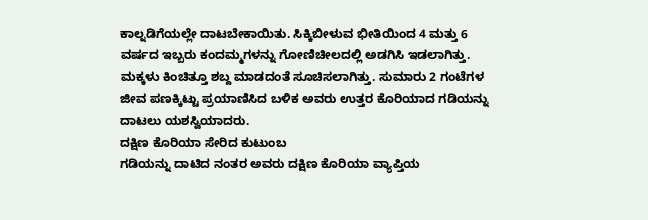ಕಾಲ್ನಡಿಗೆಯಲ್ಲೇ ದಾಟಬೇಕಾಯಿತು. ಸಿಕ್ಕಿಬೀಳುವ ಭೀತಿಯಿಂದ 4 ಮತ್ತು 6 ವರ್ಷದ ಇಬ್ಬರು ಕಂದಮ್ಮಗಳನ್ನು ಗೋಣಿಚೀಲದಲ್ಲಿ ಅಡಗಿಸಿ ಇಡಲಾಗಿತ್ತು. ಮಕ್ಕಳು ಕಿಂಚಿತ್ತೂ ಶಬ್ದ ಮಾಡದಂತೆ ಸೂಚಿಸಲಾಗಿತ್ತು. ಸುಮಾರು 2 ಗಂಟೆಗಳ ಜೀವ ಪಣಕ್ಕಿಟ್ಟು ಪ್ರಯಾಣಿಸಿದ ಬಳಿಕ ಅವರು ಉತ್ತರ ಕೊರಿಯಾದ ಗಡಿಯನ್ನು ದಾಟಲು ಯಶಸ್ವಿಯಾದರು.
ದಕ್ಷಿಣ ಕೊರಿಯಾ ಸೇರಿದ ಕುಟುಂಬ
ಗಡಿಯನ್ನು ದಾಟಿದ ನಂತರ ಅವರು ದಕ್ಷಿಣ ಕೊರಿಯಾ ವ್ಯಾಪ್ತಿಯ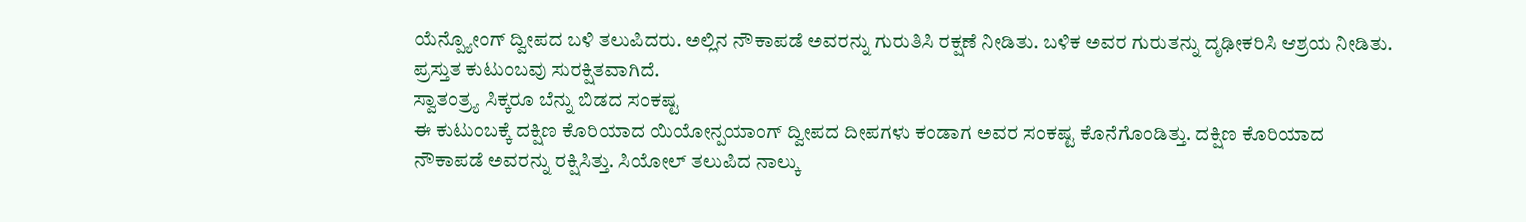ಯೆನ್ಪ್ಯೋಂಗ್ ದ್ವೀಪದ ಬಳಿ ತಲುಪಿದರು. ಅಲ್ಲಿನ ನೌಕಾಪಡೆ ಅವರನ್ನು ಗುರುತಿಸಿ ರಕ್ಷಣೆ ನೀಡಿತು. ಬಳಿಕ ಅವರ ಗುರುತನ್ನು ದೃಢೀಕರಿಸಿ ಆಶ್ರಯ ನೀಡಿತು. ಪ್ರಸ್ತುತ ಕುಟುಂಬವು ಸುರಕ್ಷಿತವಾಗಿದೆ.
ಸ್ವಾತಂತ್ರ್ಯ ಸಿಕ್ಕರೂ ಬೆನ್ನು ಬಿಡದ ಸಂಕಷ್ಟ
ಈ ಕುಟುಂಬಕ್ಕೆ ದಕ್ಷಿಣ ಕೊರಿಯಾದ ಯಿಯೋನ್ಪಯಾಂಗ್ ದ್ವೀಪದ ದೀಪಗಳು ಕಂಡಾಗ ಅವರ ಸಂಕಷ್ಟ ಕೊನೆಗೊಂಡಿತ್ತು. ದಕ್ಷಿಣ ಕೊರಿಯಾದ ನೌಕಾಪಡೆ ಅವರನ್ನು ರಕ್ಷಿಸಿತ್ತು. ಸಿಯೋಲ್ ತಲುಪಿದ ನಾಲ್ಕು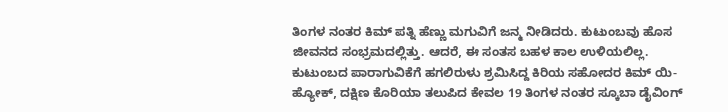ತಿಂಗಳ ನಂತರ ಕಿಮ್ ಪತ್ನಿ ಹೆಣ್ಣು ಮಗುವಿಗೆ ಜನ್ಮ ನೀಡಿದರು. ಕುಟುಂಬವು ಹೊಸ ಜೀವನದ ಸಂಭ್ರಮದಲ್ಲಿತ್ತು. ಆದರೆ, ಈ ಸಂತಸ ಬಹಳ ಕಾಲ ಉಳಿಯಲಿಲ್ಲ.
ಕುಟುಂಬದ ಪಾರಾಗುವಿಕೆಗೆ ಹಗಲಿರುಳು ಶ್ರಮಿಸಿದ್ದ ಕಿರಿಯ ಸಹೋದರ ಕಿಮ್ ಯಿ-ಹ್ಯೋಕ್, ದಕ್ಷಿಣ ಕೊರಿಯಾ ತಲುಪಿದ ಕೇವಲ 19 ತಿಂಗಳ ನಂತರ ಸ್ಕೂಬಾ ಡೈವಿಂಗ್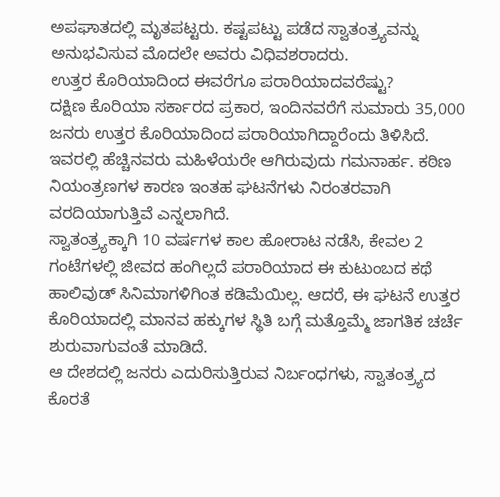ಅಪಘಾತದಲ್ಲಿ ಮೃತಪಟ್ಟರು. ಕಷ್ಟಪಟ್ಟು ಪಡೆದ ಸ್ವಾತಂತ್ರ್ಯವನ್ನು ಅನುಭವಿಸುವ ಮೊದಲೇ ಅವರು ವಿಧಿವಶರಾದರು.
ಉತ್ತರ ಕೊರಿಯಾದಿಂದ ಈವರೆಗೂ ಪರಾರಿಯಾದವರೆಷ್ಟು?
ದಕ್ಷಿಣ ಕೊರಿಯಾ ಸರ್ಕಾರದ ಪ್ರಕಾರ, ಇಂದಿನವರೆಗೆ ಸುಮಾರು 35,000 ಜನರು ಉತ್ತರ ಕೊರಿಯಾದಿಂದ ಪರಾರಿಯಾಗಿದ್ದಾರೆಂದು ತಿಳಿಸಿದೆ. ಇವರಲ್ಲಿ ಹೆಚ್ಚಿನವರು ಮಹಿಳೆಯರೇ ಆಗಿರುವುದು ಗಮನಾರ್ಹ. ಕಠಿಣ ನಿಯಂತ್ರಣಗಳ ಕಾರಣ ಇಂತಹ ಘಟನೆಗಳು ನಿರಂತರವಾಗಿ ವರದಿಯಾಗುತ್ತಿವೆ ಎನ್ನಲಾಗಿದೆ.
ಸ್ವಾತಂತ್ರ್ಯಕ್ಕಾಗಿ 10 ವರ್ಷಗಳ ಕಾಲ ಹೋರಾಟ ನಡೆಸಿ, ಕೇವಲ 2 ಗಂಟೆಗಳಲ್ಲಿ ಜೀವದ ಹಂಗಿಲ್ಲದೆ ಪರಾರಿಯಾದ ಈ ಕುಟುಂಬದ ಕಥೆ ಹಾಲಿವುಡ್ ಸಿನಿಮಾಗಳಿಗಿಂತ ಕಡಿಮೆಯಿಲ್ಲ. ಆದರೆ, ಈ ಘಟನೆ ಉತ್ತರ ಕೊರಿಯಾದಲ್ಲಿ ಮಾನವ ಹಕ್ಕುಗಳ ಸ್ಥಿತಿ ಬಗ್ಗೆ ಮತ್ತೊಮ್ಮೆ ಜಾಗತಿಕ ಚರ್ಚೆ ಶುರುವಾಗುವಂತೆ ಮಾಡಿದೆ.
ಆ ದೇಶದಲ್ಲಿ ಜನರು ಎದುರಿಸುತ್ತಿರುವ ನಿರ್ಬಂಧಗಳು, ಸ್ವಾತಂತ್ರ್ಯದ ಕೊರತೆ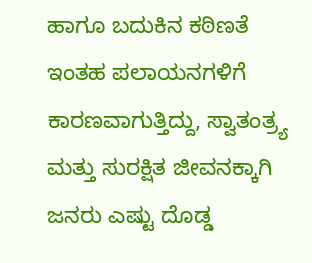ಹಾಗೂ ಬದುಕಿನ ಕಠಿಣತೆ ಇಂತಹ ಪಲಾಯನಗಳಿಗೆ ಕಾರಣವಾಗುತ್ತಿದ್ದು, ಸ್ವಾತಂತ್ರ್ಯ ಮತ್ತು ಸುರಕ್ಷಿತ ಜೀವನಕ್ಕಾಗಿ ಜನರು ಎಷ್ಟು ದೊಡ್ಡ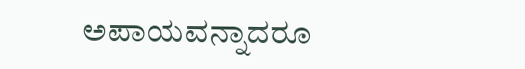ಅಪಾಯವನ್ನಾದರೂ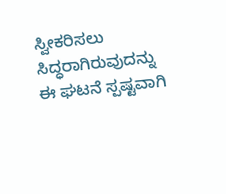ಸ್ವೀಕರಿಸಲು ಸಿದ್ಧರಾಗಿರುವುದನ್ನು ಈ ಘಟನೆ ಸ್ಪಷ್ಟವಾಗಿ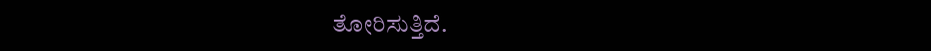ತೋರಿಸುತ್ತಿದೆ.